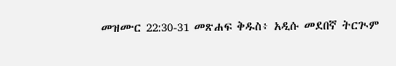መዝሙር 22:30-31 መጽሐፍ ቅዱስ፥ አዲሱ መደበኛ ትርጒም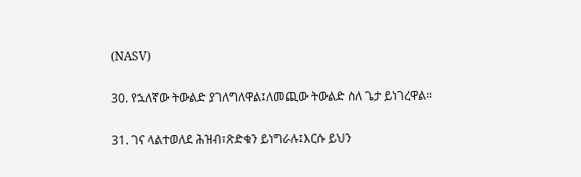(NASV)

30. የኋለኛው ትውልድ ያገለግለዋል፤ለመጪው ትውልድ ስለ ጌታ ይነገረዋል።

31. ገና ላልተወለደ ሕዝብ፣ጽድቁን ይነግራሉ፤እርሱ ይህን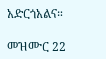አድርጎአልና።

መዝሙር 22